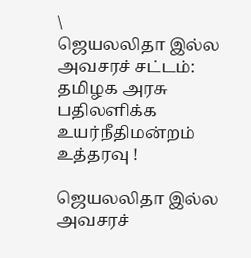\
ஜெயலலிதா இல்ல அவசரச் சட்டம்: தமிழக அரசு பதிலளிக்க உயர்நீதிமன்றம் உத்தரவு !

ஜெயலலிதா இல்ல அவசரச்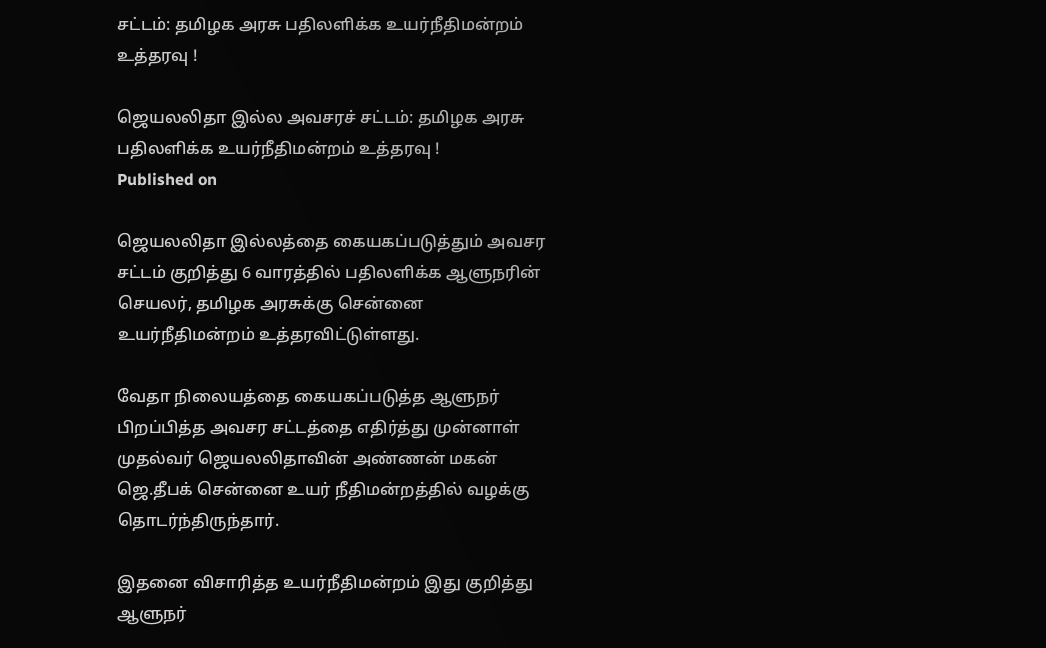சட்டம்: தமிழக அரசு பதிலளிக்க உயர்நீதிமன்றம் உத்தரவு !

ஜெயலலிதா இல்ல அவசரச் சட்டம்: தமிழக அரசு பதிலளிக்க உயர்நீதிமன்றம் உத்தரவு !
Published on

ஜெயலலிதா இல்லத்தை கையகப்படுத்தும் அவசர சட்டம் குறித்து 6 வாரத்தில் பதிலளிக்க ஆளுநரின் செயலர், தமிழக அரசுக்கு சென்னை உயர்நீதிமன்றம் உத்தரவிட்டுள்ளது.

வேதா நிலையத்தை கையகப்படுத்த ஆளுநர் பிறப்பித்த அவசர சட்டத்தை எதிர்த்து முன்னாள் முதல்வர் ஜெயலலிதாவின் அண்ணன் மகன் ஜெ.தீபக் சென்னை உயர் நீதிமன்றத்தில் வழக்கு
தொடர்ந்திருந்தார்.

இதனை விசாரித்த உயர்நீதிமன்றம் இது குறித்து ஆளுநர்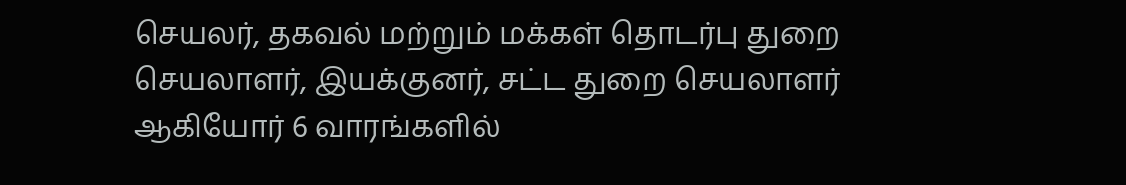செயலர், தகவல் மற்றும் மக்கள் தொடர்பு துறை செயலாளர், இயக்குனர், சட்ட துறை செயலாளர் ஆகியோர் 6 வாரங்களில்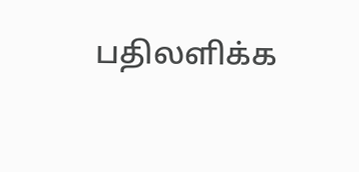பதிலளிக்க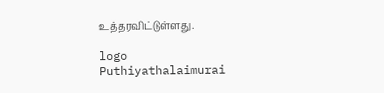உத்தரவிட்டுள்ளது.

logo
Puthiyathalaimurai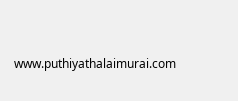www.puthiyathalaimurai.com